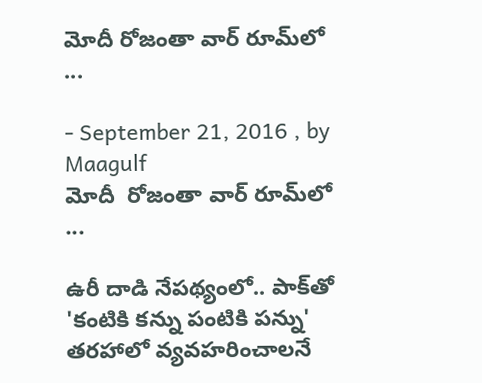మోదీ రోజంతా వార్‌ రూమ్‌లో ...

- September 21, 2016 , by Maagulf
మోదీ  రోజంతా వార్‌ రూమ్‌లో ...

ఉరీ దాడి నేపథ్యంలో.. పాక్‌తో 'కంటికి కన్ను పంటికి పన్ను' తరహాలో వ్యవహరించాలనే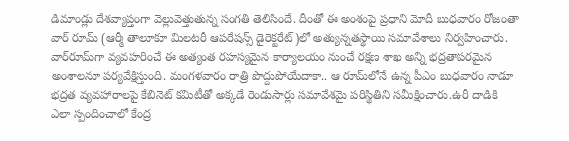డిమాండ్లు దేశవ్యాప్తంగా వెల్లువెత్తుతున్న సంగతి తెలిసిందే. దీంతో ఈ అంశంపై ప్రధాని మోదీ బుధవారం రోజంతా వార్‌ రూమ్‌ (ఆర్మీ తాలూకూ మిలటరీ ఆపరేషన్స్‌ డైరెక్టరేట్‌)లో అత్యున్నతస్థాయి సమావేశాలు నిర్వహించారు. వార్‌రూమ్‌గా వ్యవహరించే ఈ అత్యంత రహస్యమైన కార్యాలయం నుంచే రక్షణ శాఖ అన్ని భద్రతాపరమైన అంశాలనూ పర్యవేక్షిస్తుంది. మంగళవారం రాత్రి పొద్దుపోయేదాకా.. ఆ రూమ్‌లోనే ఉన్న పీఎం బుధవారం నాడూ భద్రత వ్యవహారాలపై కేబినెట్‌ కమిటీతో అక్కడే రెండుసార్లు సమావేశమై పరిస్థితిని సమీక్షించారు.ఉరీ దాడికి ఎలా స్పందించాలో కేంద్ర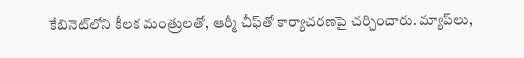కేబినెట్‌లోని కీలక మంత్రులతో, ఆర్మీ చీఫ్‌తో కార్యాచరణపై చర్చించారు. మ్యాప్‌లు,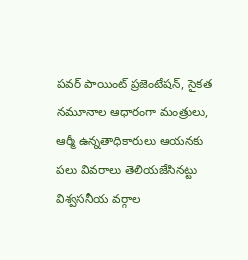పవర్‌ పాయింట్‌ ప్రజెంటేషన్‌, సైకత నమూనాల ఆధారంగా మంత్రులు, ఆర్మీ ఉన్నతాధికారులు ఆయనకు పలు వివరాలు తెలియజేసినట్టు విశ్వసనీయ వర్గాల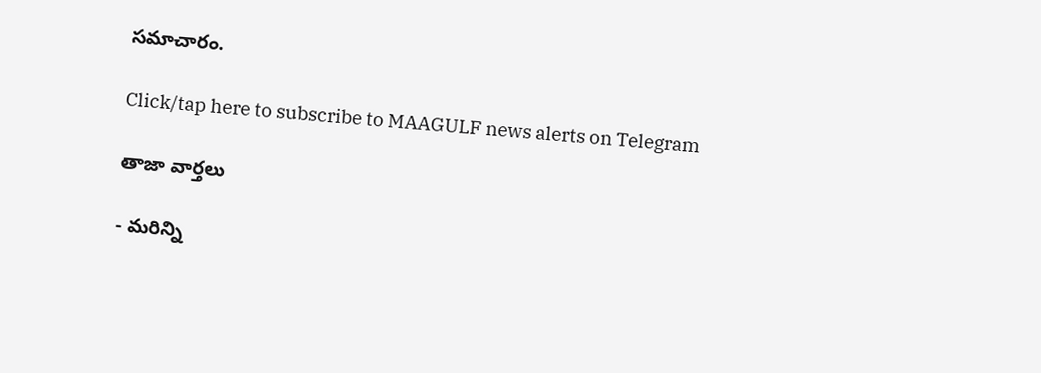సమాచారం.

Click/tap here to subscribe to MAAGULF news alerts on Telegram

తాజా వార్తలు

- మరిన్ని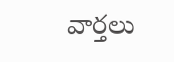వార్తలు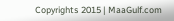Copyrights 2015 | MaaGulf.com